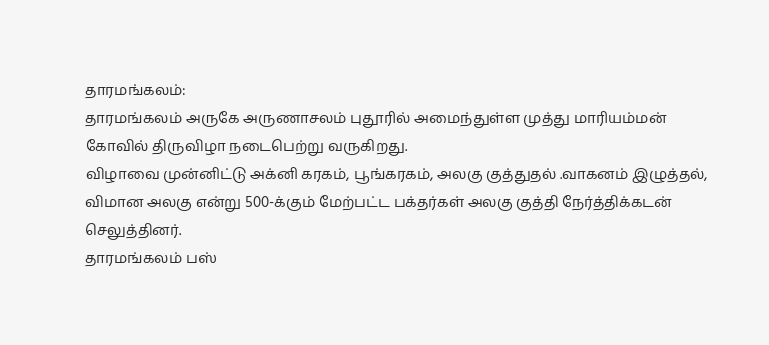தாரமங்கலம்:
தாரமங்கலம் அருகே அருணாசலம் புதூரில் அமைந்துள்ள முத்து மாரியம்மன் கோவில் திருவிழா நடைபெற்று வருகிறது.
விழாவை முன்னிட்டு அக்னி கரகம், பூங்கரகம், அலகு குத்துதல் .வாகனம் இழுத்தல், விமான அலகு என்று 500-க்கும் மேற்பட்ட பக்தர்கள் அலகு குத்தி நேர்த்திக்கடன் செலுத்தினர்.
தாரமங்கலம் பஸ்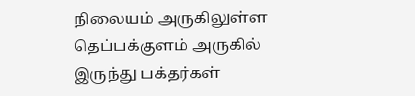நிலையம் அருகிலுள்ள தெப்பக்குளம் அருகில் இருந்து பக்தர்கள்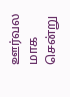ஊர்வல மாக சென்று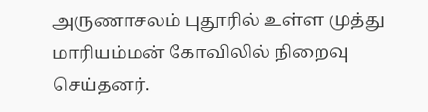அருணாசலம் புதூரில் உள்ள முத்து மாரியம்மன் கோவிலில் நிறைவு செய்தனர்.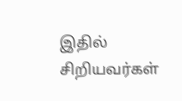இதில் சிறியவர்கள்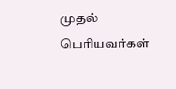முதல் பெரியவர்கள்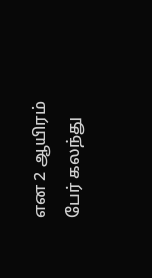என 2 ஆயிரம் பேர் கலந்து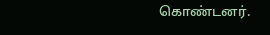கொண்டனர்.